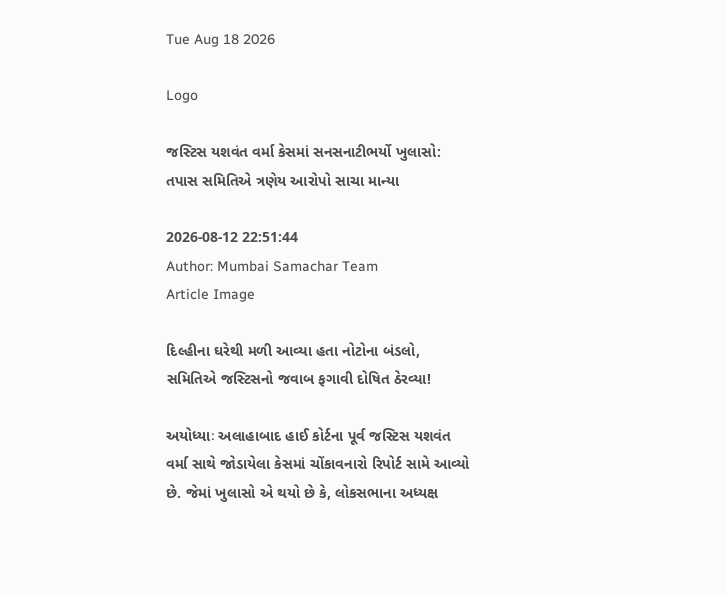Tue Aug 18 2026

Logo

જસ્ટિસ યશવંત વર્મા કેસમાં સનસનાટીભર્યો ખુલાસો: તપાસ સમિતિએ ત્રણેય આરોપો સાચા માન્યા

2026-08-12 22:51:44
Author: Mumbai Samachar Team
Article Image

દિલ્હીના ઘરેથી મળી આવ્યા હતા નોટોના બંડલો, સમિતિએ જસ્ટિસનો જવાબ ફગાવી દોષિત ઠેરવ્યા!

અયોધ્યાઃ અલાહાબાદ હાઈ કોર્ટના પૂર્વ જસ્ટિસ યશવંત વર્મા સાથે જોડાયેલા કેસમાં ચોંકાવનારો રિપોર્ટ સામે આવ્યો છે. જેમાં ખુલાસો એ થયો છે કે, લોકસભાના અધ્યક્ષ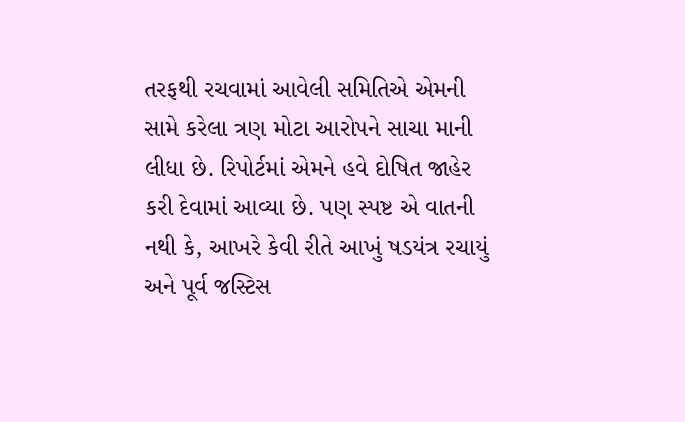તરફથી રચવામાં આવેલી સમિતિએ એમની સામે કરેલા ત્રણ મોટા આરોપને સાચા માની લીધા છે. રિપોર્ટમાં એમને હવે દોષિત જાહેર કરી દેવામાં આવ્યા છે. પણ સ્પષ્ટ એ વાતની નથી કે, આખરે કેવી રીતે આખું ષડયંત્ર રચાયું અને પૂર્વ જસ્ટિસ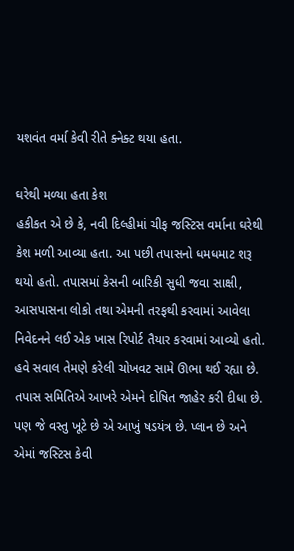યશવંત વર્મા કેવી રીતે ક્નેક્ટ થયા હતા.

ઘરેથી મળ્યા હતા કેશ
હકીકત એ છે કે, નવી દિલ્હીમાં ચીફ જસ્ટિસ વર્માના ઘરેથી કેશ મળી આવ્યા હતા. આ પછી તપાસનો ધમધમાટ શરૂ થયો હતો. તપાસમાં કેસની બારિકી સુધી જવા સાક્ષી, આસપાસના લોકો તથા એમની તરફથી કરવામાં આવેલા નિવેદનને લઈ એક ખાસ રિપોર્ટ તૈયાર કરવામાં આવ્યો હતો. હવે સવાલ તેમણે કરેલી ચોખવટ સામે ઊભા થઈ રહ્યા છે. તપાસ સમિતિએ આખરે એમને દોષિત જાહેર કરી દીધા છે. પણ જે વસ્તુ ખૂટે છે એ આખું ષડયંત્ર છે. પ્લાન છે અને એમાં જસ્ટિસ કેવી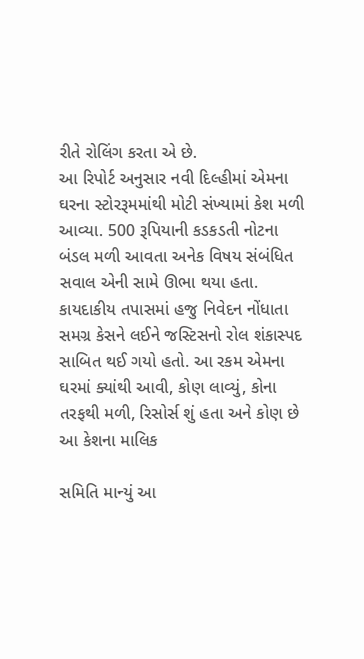રીતે રોલિંગ કરતા એ છે.
આ રિપોર્ટ અનુસાર નવી દિલ્હીમાં એમના ઘરના સ્ટોરરૂમમાંથી મોટી સંખ્યામાં કેશ મળી આવ્યા. 500 રૂપિયાની કડકડતી નોટના બંડલ મળી આવતા અનેક વિષય સંબંધિત સવાલ એની સામે ઊભા થયા હતા. કાયદાકીય તપાસમાં હજુ નિવેદન નોંધાતા સમગ્ર કેસને લઈને જસ્ટિસનો રોલ શંકાસ્પદ સાબિત થઈ ગયો હતો. આ રકમ એમના ઘરમાં ક્યાંથી આવી, કોણ લાવ્યું, કોના તરફથી મળી, રિસોર્સ શું હતા અને કોણ છે આ કેશના માલિક

સમિતિ માન્યું આ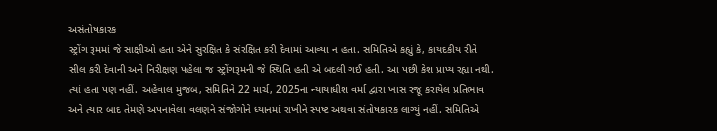અસંતોષકારક
સ્ટ્રોંગ રૂમમાં જે સાક્ષીઓ હતા એને સુરક્ષિત કે સંરક્ષિત કરી દેવામાં આવ્યા ન હતા. સમિતિએ કહ્યું કે, કાયદકીય રીતે સીલ કરી દેવાની અને નિરીક્ષણ પહેલા જ સ્ટ્રોંગરૂમની જે સ્થિતિ હતી એ બદલી ગઈ હતી. આ પછી કેશ પ્રાપ્ય રહ્યા નથી. ત્યાં હતા પણ નહીં. અહેવાલ મુજબ, સમિતિને 22 માર્ચ, 2025ના ન્યાયાધીશ વર્મા દ્વારા ખાસ રજૂ કરાયેલ પ્રતિભાવ અને ત્યાર બાદ તેમણે અપનાવેલા વલણને સંજોગોને ધ્યાનમાં રાખીને સ્પષ્ટ અથવા સંતોષકારક લાગ્યું નહીં. સમિતિએ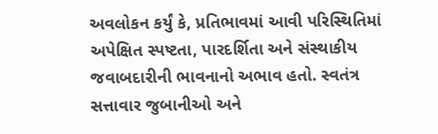અવલોકન કર્યું કે, પ્રતિભાવમાં આવી પરિસ્થિતિમાં અપેક્ષિત સ્પષ્ટતા, પારદર્શિતા અને સંસ્થાકીય જવાબદારીની ભાવનાનો અભાવ હતો. સ્વતંત્ર સત્તાવાર જુબાનીઓ અને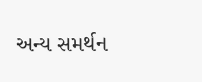અન્ય સમર્થન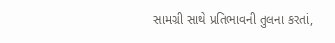સામગ્રી સાથે પ્રતિભાવની તુલના કરતાં,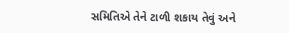સમિતિએ તેને ટાળી શકાય તેવું અને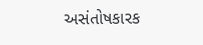અસંતોષકારક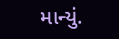માન્યું.